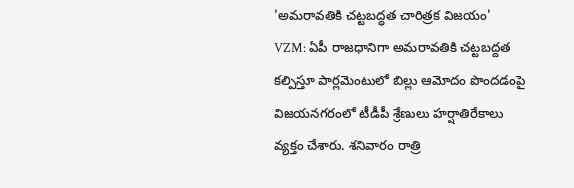'అమరావతికి చట్టబద్ధత చారిత్రక విజయం'
VZM: ఏపీ రాజధానిగా అమరావతికి చట్టబద్దత కల్పిస్తూ పార్లమెంటులో బిల్లు ఆమోదం పొందడంపై విజయనగరంలో టీడీపీ శ్రేణులు హర్షాతిరేకాలు వ్యక్తం చేశారు. శనివారం రాత్రి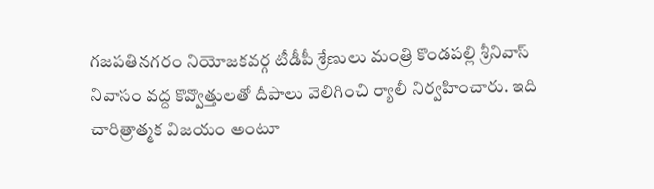గజపతినగరం నియోజకవర్గ టీడీపీ శ్రేణులు మంత్రి కొండపల్లి శ్రీనివాస్ నివాసం వద్ద కొవ్వొత్తులతో దీపాలు వెలిగించి ర్యాలీ నిర్వహించారు. ఇది చారిత్రాత్మక విజయం అంటూ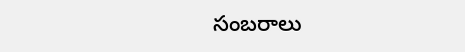సంబరాలు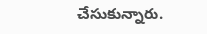చేసుకున్నారు.